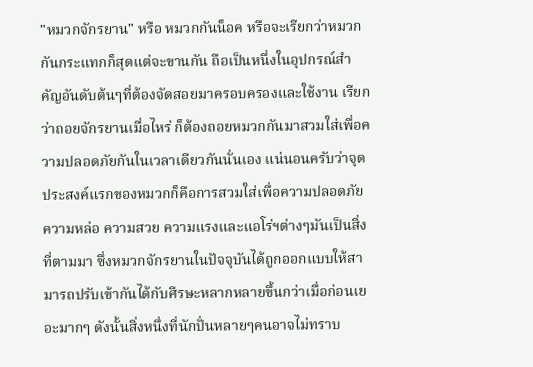"หมวกจักรยาน" หรือ หมวกกันน็อค หรือจะเรียกว่าหมวกกันกระแทกก็สุดแต่จะขานกัน ถือเป็นหนึ่งในอุปกรณ์สำคัญอันดับต้นๆที่ต้องจัดสอยมาครอบครองและใช้งาน เรียกว่าถอยจักรยานเมื่อไหร่ ก็ต้องถอยหมวกกันมาสวมใส่เพื่อความปลอดภัยกันในเวลาเดียวกันนั่นเอง แน่นอนครับว่าจุดประสงค์แรกของหมวกก็คือการสวมใส่เพื่อความปลอดภัย ความหล่อ ความสวย ความแรงและแอโร่ฯต่างๆมันเป็นสิ่งที่ตามมา ซึ่งหมวกจักรยานในปัจจุบันได้ถูกออกแบบให้สามารถปรับเข้ากันได้กับศีรษะหลากหลายขึ้นกว่าเมื่อก่อนเยอะมากๆ ดังนั้นสิ่งหนึ่งที่นักปั่นหลายๆคนอาจไม่ทราบ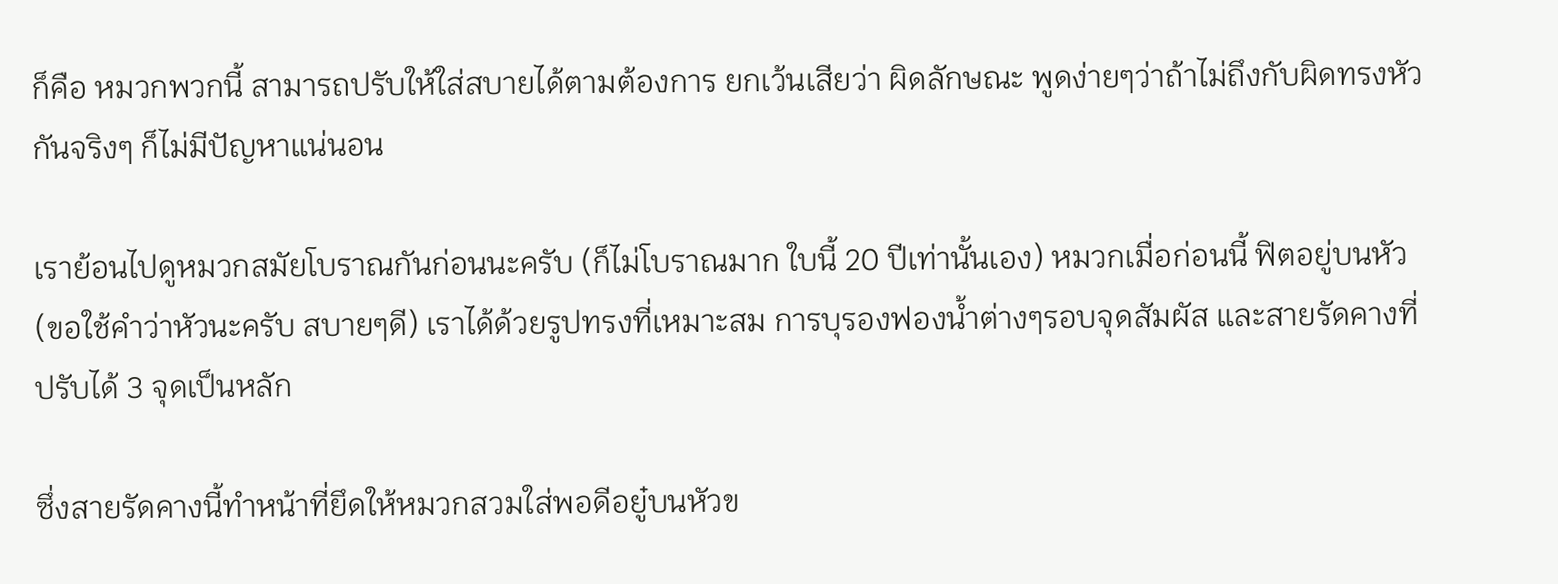ก็คือ หมวกพวกนี้ สามารถปรับให้ใส่สบายได้ตามต้องการ ยกเว้นเสียว่า ผิดลักษณะ พูดง่ายๆว่าถ้าไม่ถึงกับผิดทรงหัวกันจริงๆ ก็ไม่มีปัญหาแน่นอน

เราย้อนไปดูหมวกสมัยโบราณกันก่อนนะครับ (ก็ไม่โบราณมาก ใบนี้ 20 ปีเท่านั้นเอง) หมวกเมื่อก่อนนี้ ฟิตอยู่บนหัว (ขอใช้คำว่าหัวนะครับ สบายๆดี) เราได้ด้วยรูปทรงที่เหมาะสม การบุรองฟองน้ำต่างๆรอบจุดสัมผัส และสายรัดคางที่ปรับได้ 3 จุดเป็นหลัก

ซึ่งสายรัดคางนี้ทำหน้าที่ยึดให้หมวกสวมใส่พอดีอยู๋บนหัวข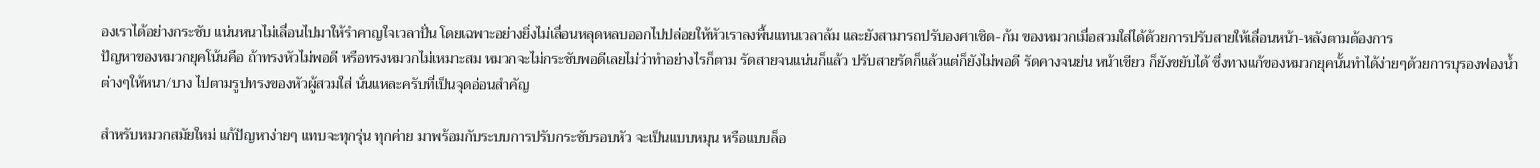องเราได้อย่างกระชับ แน่นหนาไม่เลื่อนไปมาให้รำคาญใจเวลาปั่น โดยเฉพาะอย่างยิ่งไม่เลื่อนหลุดหลบออกไปปล่อยให้หัวเราลงพื้นแทนเวลาล้ม และยังสามารถปรับองศาเชิด-ก้ม ของหมวกเมื่อสวมใส่ได้ด้วยการปรับสายให้เลื่อนหน้า-หลังตามต้องการ
ปัญหาของหมวกยุคโน้นคือ ถ้าทรงหัวไม่พอดี หรือทรงหมวกไม่เหมาะสม หมวกจะไม่กระชับพอดีเลยไม่ว่าทำอย่างไรก็ตาม รัดสายจนแน่นก็แล้ว ปรับสายรัดก็แล้วแต่ก็ยังไม่พอดี รัดคางจนย่น หน้าเขียว ก็ยังขยับได้ ซึ่งทางแก้ของหมวกยุคนั้นทำได้ง่ายๆด้วยการบุรองฟองน้ำต่างๆให้หนา/บาง ไปตามรูปทรงของหัวผู้สวมใส่ นั่นแหละครับที่เป็นจุดอ่อนสำคัญ

สำหรับหมวกสมัยใหม่ แก้ปัญหาง่ายๆ แทบจะทุกรุ่น ทุกค่าย มาพร้อมกับระบบการปรับกระชับรอบหัว จะเป็นแบบหมุน หรือแบบล็อ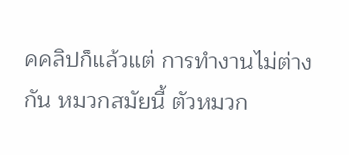คคลิปก็แล้วแต่ การทำงานไม่ต่างกัน หมวกสมัยนี้ ตัวหมวก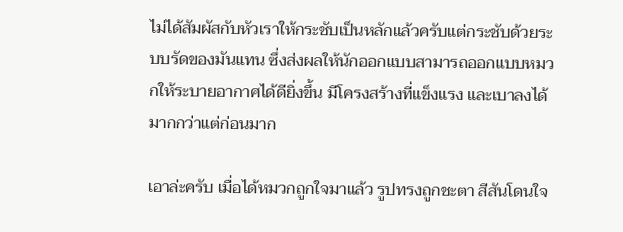ไม่ได้สัมผัสกับหัวเราให้กระชับเป็นหลักแล้วครับแต่กระชับด้วยระบบรัดของมันแทน ซึ่งส่งผลให้นักออกแบบสามารถออกแบบหมวกให้ระบายอากาศได้ดียิ่งขึ้น มีโครงสร้างที่แข็งแรง และเบาลงได้มากกว่าแต่ก่อนมาก

เอาล่ะครับ เมื่อได้หมวกถูกใจมาแล้ว รูปทรงถูกชะตา สีสันโดนใจ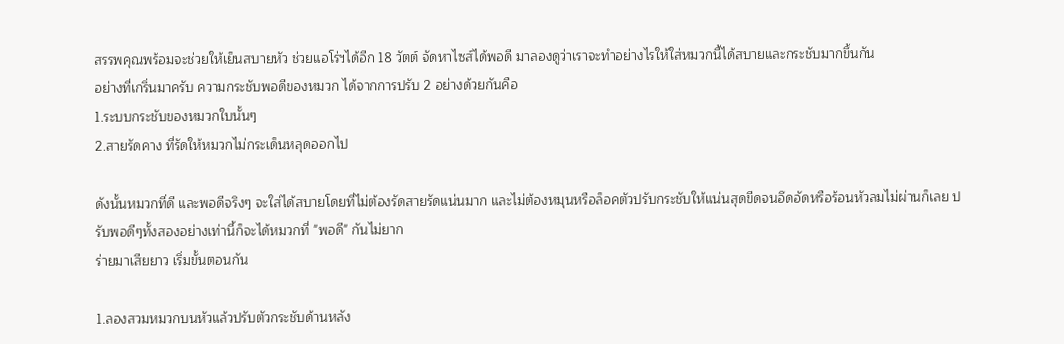สรรพคุณพร้อมจะช่วยให้เย็นสบายหัว ช่วยแอโร่ฯได้อีก 18 วัตต์ จัดหาไซส์ได้พอดี มาลองดูว่าเราจะทำอย่างไรให้ใส่หมวกนี้ได้สบายและกระชับมากขึ้นกัน
อย่างที่เกริ่นมาครับ ความกระชับพอดีของหมวก ได้จากการปรับ 2 อย่างด้วยกันคือ
1.ระบบกระชับของหมวกใบนั้นๆ
2.สายรัดคาง ที่รัดให้หมวกไม่กระเด็นหลุดออกไป

ดังนั้นหมวกที่ดี และพอดีจริงๆ จะใส่ได้สบายโดยที่ไม่ต้องรัดสายรัดแน่นมาก และไม่ต้องหมุนหรือล็อคตัวปรับกระชับให้แน่นสุดขีดจนอึดอัดหรือร้อนหัวลมไม่ผ่านก็เลย ปรับพอดีๆทั้งสองอย่างเท่านี้ก็จะได้หมวกที่ "พอดี" กันไม่ยาก
ร่ายมาเสียยาว เริ่มขั้นตอนกัน

1.ลองสวมหมวกบนหัวแล้วปรับตัวกระชับด้านหลัง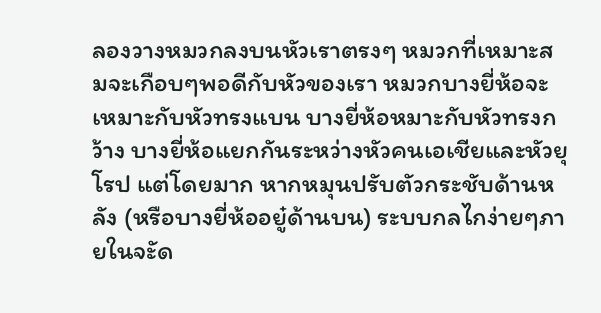ลองวางหมวกลงบนหัวเราตรงๆ หมวกที่เหมาะสมจะเกือบๆพอดีกับหัวของเรา หมวกบางยี่ห้อจะเหมาะกับหัวทรงแบน บางยี่ห้อหมาะกับหัวทรงกว้าง บางยี่ห้อแยกกันระหว่างหัวคนเอเชียและหัวยุโรป แต่โดยมาก หากหมุนปรับตัวกระชับด้านหลัง (หรือบางยี่ห้ออยู๋ด้านบน) ระบบกลไกง่ายๆภายในจะัด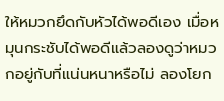ให้หมวกยึดกับหัวได้พอดีเอง เมื่อหมุนกระชับได้พอดีแล้วลองดูว่าหมวกอยู่กับที่แน่นหนาหรือไม่ ลองโยก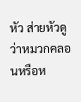หัว ส่ายหัวดูว่าหมวกคลอนหรือห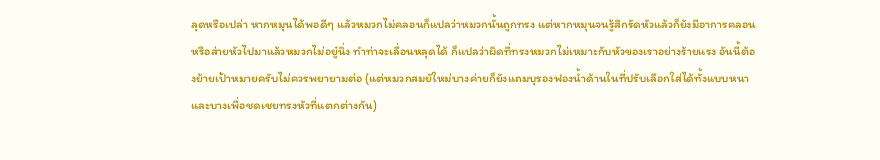ลุดหรือเปล่า หากหมุนได้พอดีๆ แล้วหมวกไม่คลอนก็แปลว่าหมวกนั้นถูกทรง แต่หากหมุนจนรู้สึกรัดหัวแล้วก็ยังมีอาการคลอนหรือส่ายหัวไปมาแล้วหมวกไม่อยู๋นิ่ง ทำท่าจะเลื่อนหลุดได้ ก็แปลว่าผิดที่ทรงหมวกไม่เหมาะกับหัวของเราอย่างร้ายแรง อันนี้ต้องย้ายเป้าหมายครับไม่ควรพยายามต่อ (แต่หมวกสมยัใหม่บางค่ายก็ยังแถมบุรองฟองน้ำด้านในที่ปรับเลือกใส่ได้ทั้งแบบหนาและบางเพื่อชดเชยทรงหัวที่แตกต่างกัน)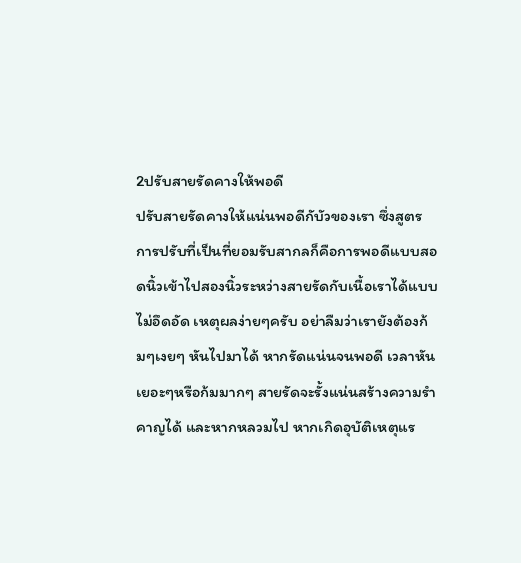2ปรับสายรัดคางให้พอดี
ปรับสายรัดคางให้แน่นพอดีกับัวของเรา ซึ่งสูตรการปรับที่เป็นที่ยอมรับสากลก็คือการพอดีแบบสอดนิ้วเข้าไปสองนิ้วระหว่างสายรัดกับเนื้อเราได้แบบไม่อึดอัด เหตุผลง่ายๆครับ อย่าลืมว่าเรายังต้องก้มๆเงยๆ หันไปมาได้ หากรัดแน่นจนพอดี เวลาหันเยอะๆหรือก้มมากๆ สายรัดจะรั้งแน่นสร้างความรำคาญได้ และหากหลวมไป หากเกิดอุบัติเหตุแร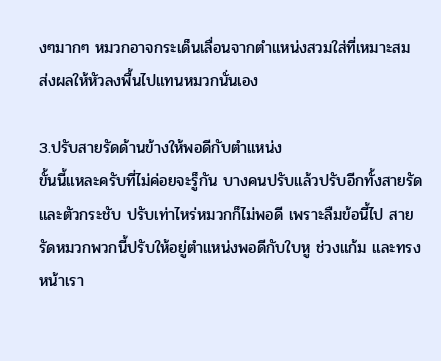งๆมากๆ หมวกอาจกระเด็นเลื่อนจากตำแหน่งสวมใส่ที่เหมาะสม ส่งผลให้หัวลงพื้นไปแทนหมวกนั่นเอง

3.ปรับสายรัดด้านข้างให้พอดีกับตำแหน่ง
ขั้นนี้แหละครับที่ไม่ค่อยจะรู็กัน บางคนปรับแล้วปรับอีกทั้งสายรัดและตัวกระชับ ปรับเท่าไหร่หมวกก็ไม่พอดี เพราะลืมข้อนี้ไป สายรัดหมวกพวกนี้ปรับให้อยู่ตำแหน่งพอดีกับใบหู ช่วงแก้ม และทรงหน้าเรา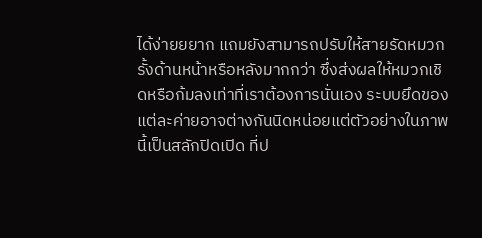ได้ง่ายยยาก แถมยังสามารถปรับให้สายรัดหมวกรั้งด้านหน้าหรือหลังมากกว่า ซึ่งส่งผลให้หมวกเชิดหรือก้มลงเท่าที่เราต้องการนั่นเอง ระบบยึดของแต่ละค่ายอาจต่างกันนิดหน่อยแต่ตัวอย่างในภาพนี้เป็นสลักปิดเปิด ที่ป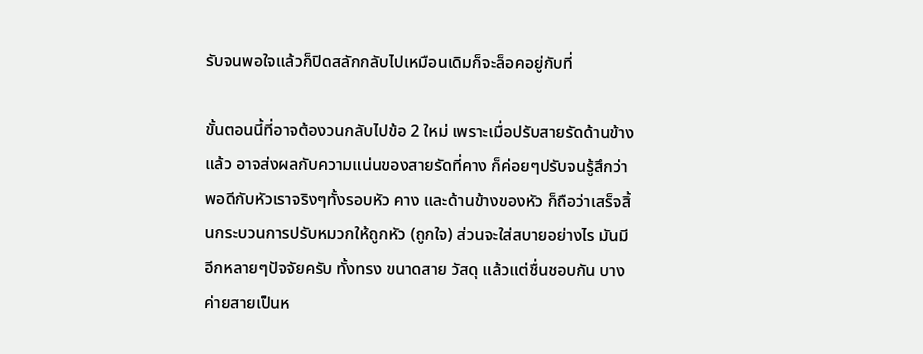รับจนพอใจแล้วก็ปิดสลักกลับไปเหมือนเดิมก็จะล็อคอยู่กับที่

ขั้นตอนนี้ที่อาจต้องวนกลับไปข้อ 2 ใหม่ เพราะเมื่อปรับสายรัดด้านข้างแล้ว อาจส่งผลกับความแน่นของสายรัดที่คาง ก็ค่อยๆปรับจนรู้สึกว่าพอดีกับหัวเราจริงๆทั้งรอบหัว คาง และด้านข้างของหัว ก็ถือว่าเสร็จสิ้นกระบวนการปรับหมวกให้ถูกหัว (ถูกใจ) ส่วนจะใส่สบายอย่างไร มันมีอีกหลายๆปัจจัยครับ ทั้งทรง ขนาดสาย วัสดุ แล้วแต่ชื่นชอบกัน บางค่ายสายเป็นห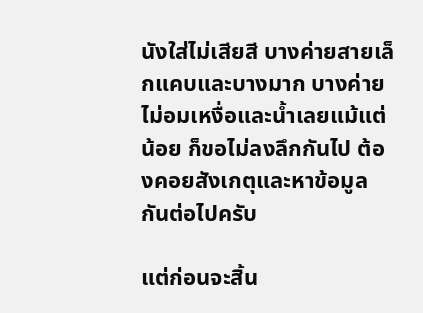นังใส่ไม่เสียสี บางค่ายสายเล็กแคบและบางมาก บางค่ายไม่อมเหงื่อและน้ำเลยแม้แต่น้อย ก็ขอไม่ลงลึกกันไป ต้องคอยสังเกตุและหาข้อมูลกันต่อไปครับ

แต่ก่อนจะสิ้น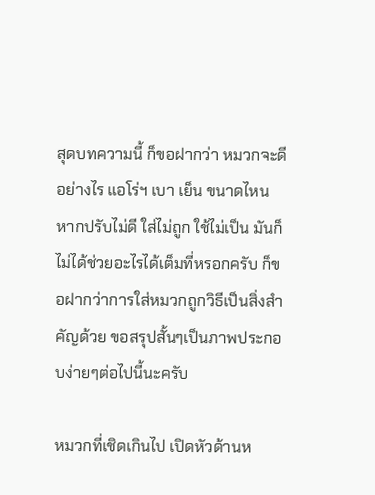สุดบทความนี้ ก็ขอฝากว่า หมวกจะดีอย่างไร แอโร่ฯ เบา เย็น ขนาดไหน หากปรับไม่ดี ใส่ไม่ถูก ใช้ไม่เป็น มันก็ไม่ได้ช่วยอะไรได้เต็มที่หรอกครับ ก็ขอฝากว่าการใส่หมวกถูกวิธีเป็นสิ่งสำคัญด้วย ขอสรุปสั้นๆเป็นภาพประกอบง่ายๆต่อไปนี้นะครับ

หมวกที่เชิดเกินไป เปิดหัวด้านห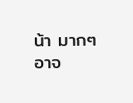น้า มากๆ อาจ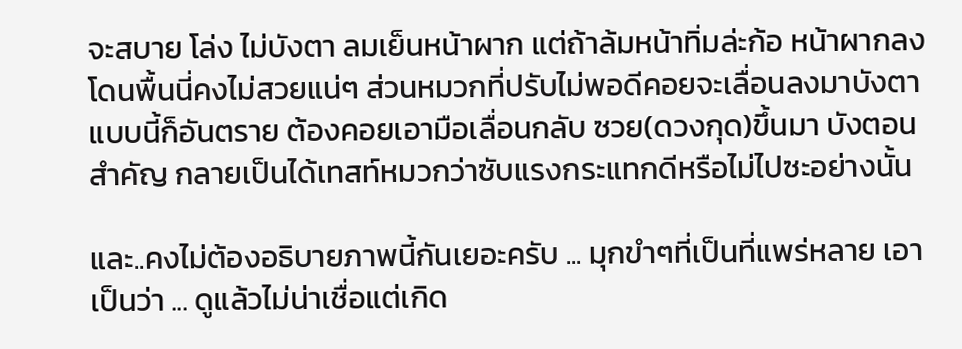จะสบาย โล่ง ไม่บังตา ลมเย็นหน้าผาก แต่ถ้าล้มหน้าทิ่มล่ะก้อ หน้าผากลงโดนพื้นนี่คงไม่สวยแน่ๆ ส่วนหมวกที่ปรับไม่พอดีคอยจะเลื่อนลงมาบังตาแบบนี้ก็อันตราย ต้องคอยเอามือเลื่อนกลับ ซวย(ดวงกุด)ขึ้นมา บังตอนสำคัญ กลายเป็นได้เทสท์หมวกว่าซับแรงกระแทกดีหรือไม่ไปซะอย่างนั้น

และ..คงไม่ต้องอธิบายภาพนี้กันเยอะครับ ... มุกขำๆที่เป็นที่แพร่หลาย เอาเป็นว่า ... ดูแล้วไม่น่าเชื่อแต่เกิด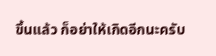ขึ้นแล้ว ก็อย่าให้เกิดอีกนะครับ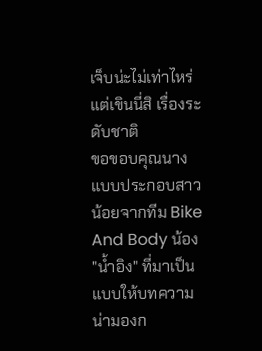เจ็บน่ะไม่เท่าไหร่ แต่เขินนี่สิ เรื่องระดับชาติ
ขอขอบคุณนางแบบประกอบสาวน้อยจากทีม Bike And Body น้อง "น้ำอิง" ที่มาเป็นแบบให้บทความน่ามองก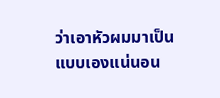ว่าเอาหัวผมมาเป็นแบบเองแน่นอน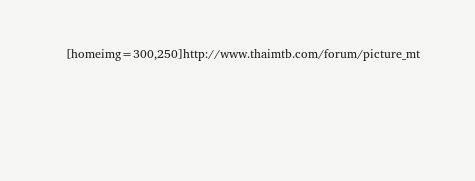[homeimg=300,250]http://www.thaimtb.com/forum/picture_mt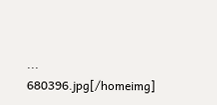... 680396.jpg[/homeimg]